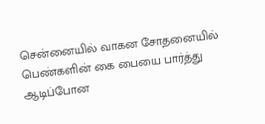சென்னையில் வாகன சோதனையில் பெண்களின் கை பையை பார்த்து ஆடிப்போன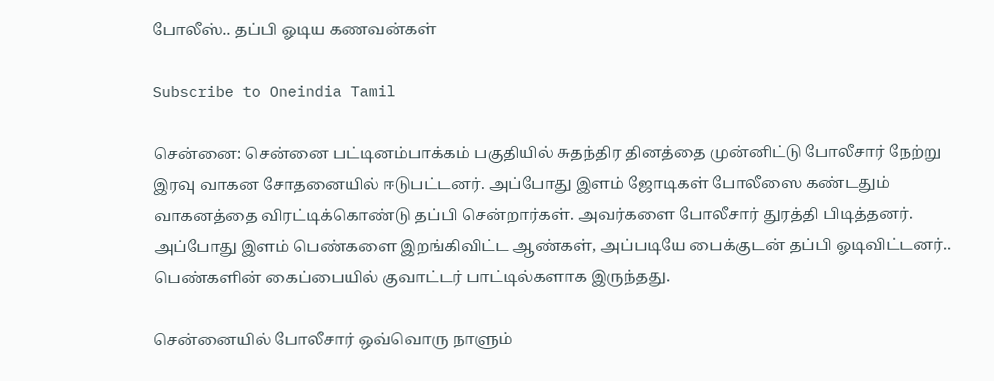போலீஸ்.. தப்பி ஓடிய கணவன்கள்

Subscribe to Oneindia Tamil

சென்னை: சென்னை பட்டினம்பாக்கம் பகுதியில் சுதந்திர தினத்தை முன்னிட்டு போலீசார் நேற்று இரவு வாகன சோதனையில் ஈடுபட்டனர். அப்போது இளம் ஜோடிகள் போலீஸை கண்டதும் வாகனத்தை விரட்டிக்கொண்டு தப்பி சென்றார்கள். அவர்களை போலீசார் துரத்தி பிடித்தனர். அப்போது இளம் பெண்களை இறங்கிவிட்ட ஆண்கள், அப்படியே பைக்குடன் தப்பி ஓடிவிட்டனர்.. பெண்களின் கைப்பையில் குவாட்டர் பாட்டில்களாக இருந்தது.

சென்னையில் போலீசார் ஒவ்வொரு நாளும்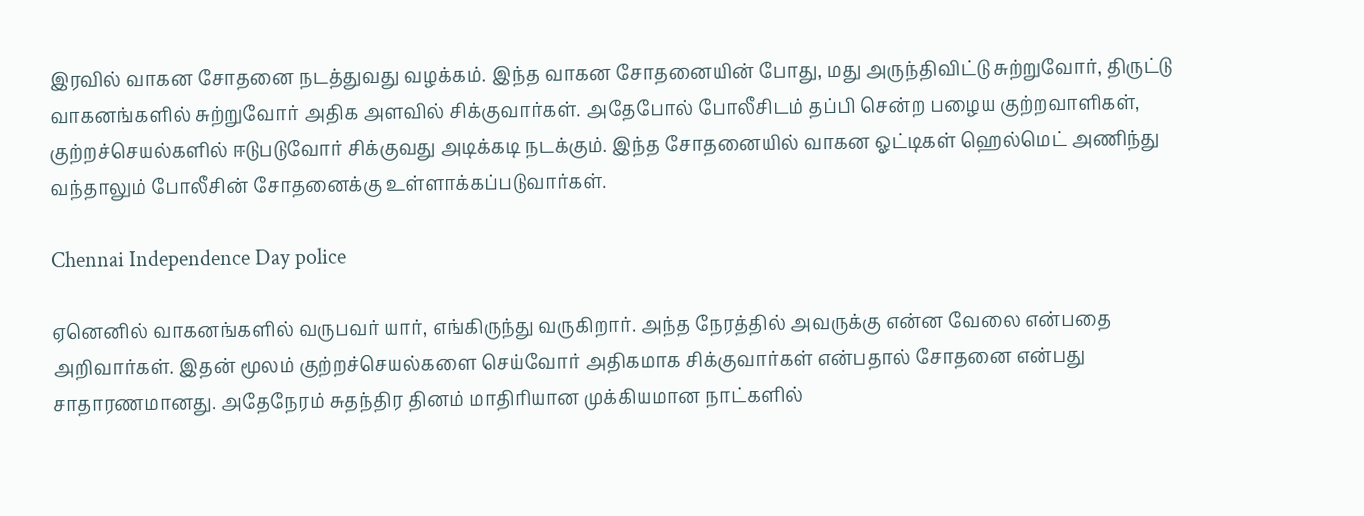இரவில் வாகன சோதனை நடத்துவது வழக்கம். இந்த வாகன சோதனையின் போது, மது அருந்திவிட்டு சுற்றுவோர், திருட்டு வாகனங்களில் சுற்றுவோர் அதிக அளவில் சிக்குவார்கள். அதேபோல் போலீசிடம் தப்பி சென்ற பழைய குற்றவாளிகள், குற்றச்செயல்களில் ஈடுபடுவோர் சிக்குவது அடிக்கடி நடக்கும். இந்த சோதனையில் வாகன ஓட்டிகள் ஹெல்மெட் அணிந்து வந்தாலும் போலீசின் சோதனைக்கு உள்ளாக்கப்படுவார்கள்.

Chennai Independence Day police

ஏனெனில் வாகனங்களில் வருபவர் யார், எங்கிருந்து வருகிறார். அந்த நேரத்தில் அவருக்கு என்ன வேலை என்பதை அறிவார்கள். இதன் மூலம் குற்றச்செயல்களை செய்வோர் அதிகமாக சிக்குவார்கள் என்பதால் சோதனை என்பது சாதாரணமானது. அதேநேரம் சுதந்திர தினம் மாதிரியான முக்கியமான நாட்களில்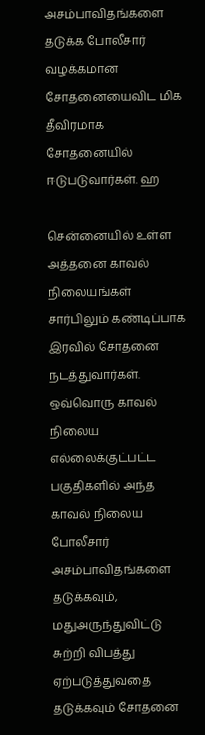அசம்பாவிதங்களை தடுக்க போலீசார் வழக்கமான சோதனையைவிட மிக தீவிரமாக சோதனையில் ஈடுபடுவார்கள். ஹ

சென்னையில் உள்ள அத்தனை காவல் நிலையங்கள் சார்பிலும் கண்டிப்பாக இரவில் சோதனை நடத்துவார்கள். ஒவ்வொரு காவல் நிலைய எல்லைக்குட்பட்ட பகுதிகளில் அந்த காவல் நிலைய போலீசார் அசம்பாவிதங்களை தடுக்கவும், மதுஅருந்துவிட்டு சுற்றி விபத்து ஏற்படுத்துவதை தடுக்கவும் சோதனை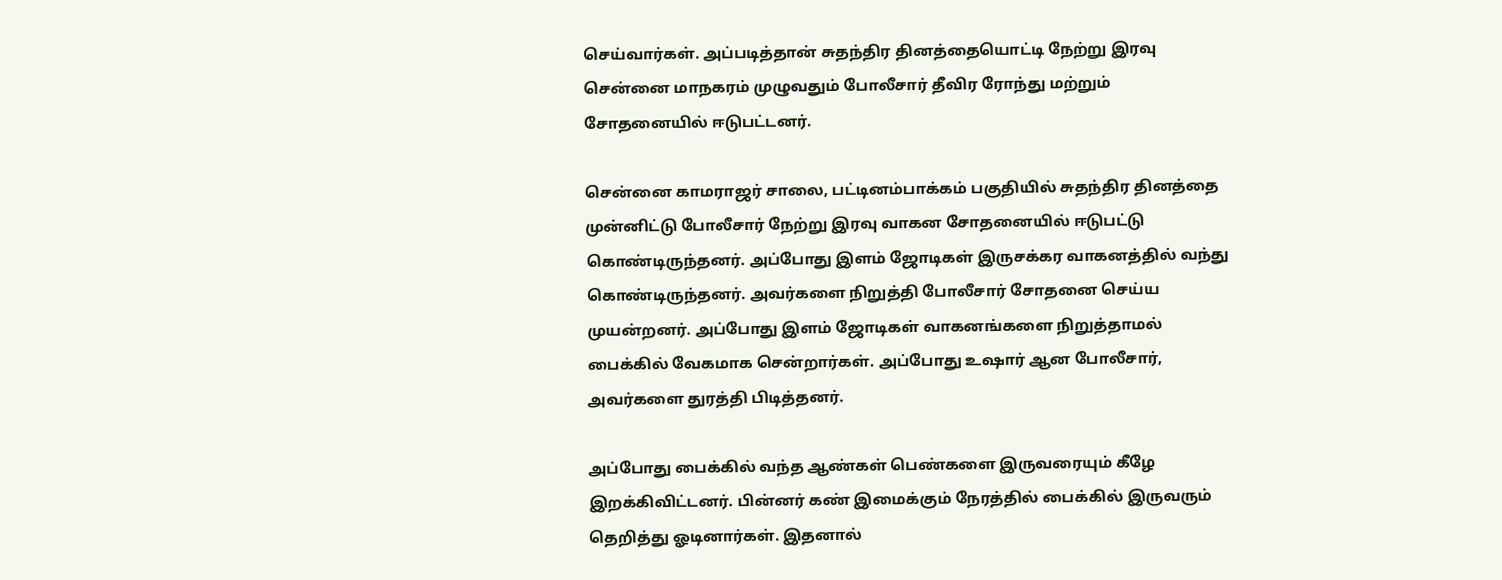செய்வார்கள். அப்படித்தான் சுதந்திர தினத்தையொட்டி நேற்று இரவு சென்னை மாநகரம் முழுவதும் போலீசார் தீவிர ரோந்து மற்றும் சோதனையில் ஈடுபட்டனர்.

சென்னை காமராஜர் சாலை, பட்டினம்பாக்கம் பகுதியில் சுதந்திர தினத்தை முன்னிட்டு போலீசார் நேற்று இரவு வாகன சோதனையில் ஈடுபட்டு கொண்டிருந்தனர். அப்போது இளம் ஜோடிகள் இருசக்கர வாகனத்தில் வந்து கொண்டிருந்தனர். அவர்களை நிறுத்தி போலீசார் சோதனை செய்ய முயன்றனர். அப்போது இளம் ஜோடிகள் வாகனங்களை நிறுத்தாமல் பைக்கில் வேகமாக சென்றார்கள். அப்போது உஷார் ஆன போலீசார், அவர்களை துரத்தி பிடித்தனர்.

அப்போது பைக்கில் வந்த ஆண்கள் பெண்களை இருவரையும் கீழே இறக்கிவிட்டனர். பின்னர் கண் இமைக்கும் நேரத்தில் பைக்கில் இருவரும் தெறித்து ஓடினார்கள். இதனால்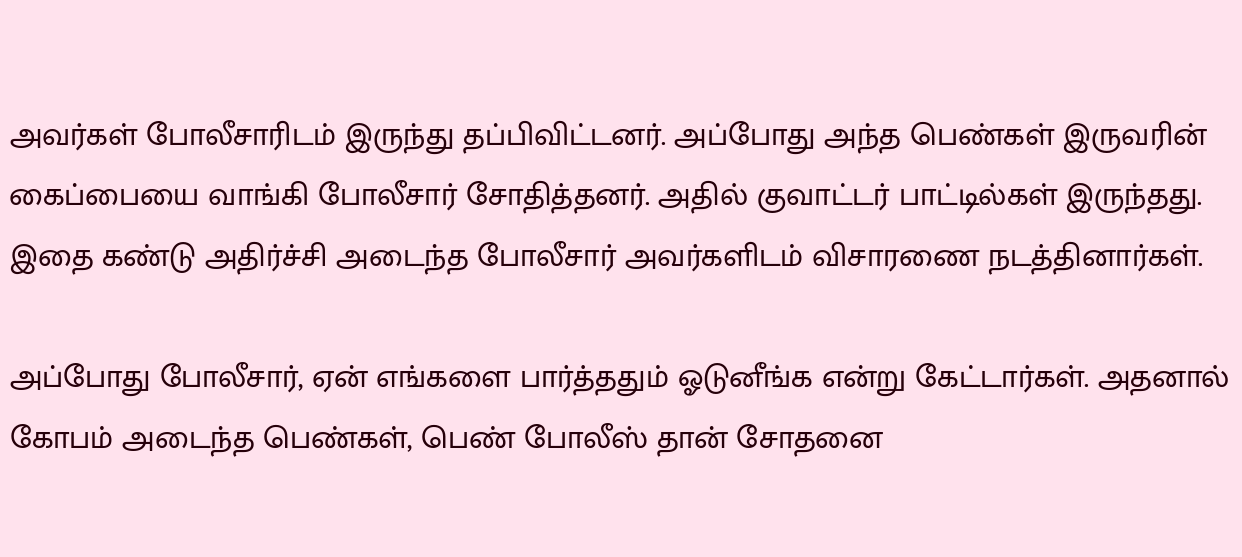அவர்கள் போலீசாரிடம் இருந்து தப்பிவிட்டனர். அப்போது அந்த பெண்கள் இருவரின் கைப்பையை வாங்கி போலீசார் சோதித்தனர். அதில் குவாட்டர் பாட்டில்கள் இருந்தது. இதை கண்டு அதிர்ச்சி அடைந்த போலீசார் அவர்களிடம் விசாரணை நடத்தினார்கள்.

அப்போது போலீசார், ஏன் எங்களை பார்த்ததும் ஓடுனீங்க என்று கேட்டார்கள். அதனால் கோபம் அடைந்த பெண்கள், பெண் போலீஸ் தான் சோதனை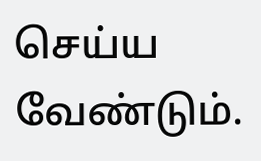செய்ய வேண்டும்.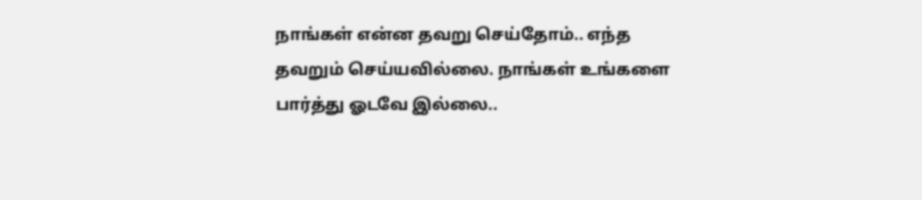நாங்கள் என்ன தவறு செய்தோம்.. எந்த தவறும் செய்யவில்லை. நாங்கள் உங்களை பார்த்து ஓடவே இல்லை..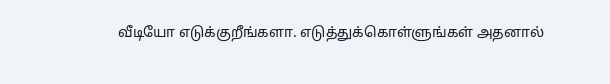வீடியோ எடுக்குறீங்களா. எடுத்துக்கொள்ளுங்கள் அதனால்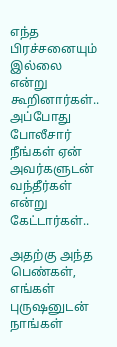எந்த பிரச்சனையும் இல்லை என்று கூறினார்கள்.. அப்போது போலீசார் நீங்கள் ஏன் அவர்களுடன் வந்தீர்கள் என்று கேட்டார்கள்..

அதற்கு அந்த பெண்கள், எங்கள் புருஷனுடன் நாங்கள்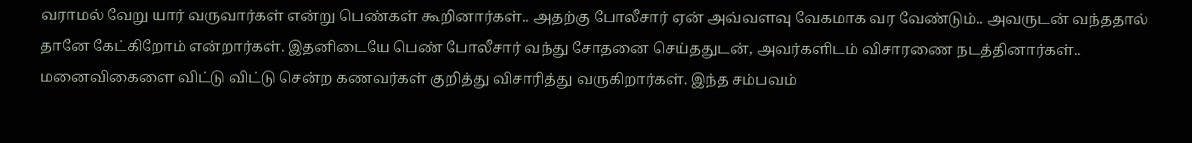வராமல் வேறு யார் வருவார்கள் என்று பெண்கள் கூறினார்கள்.. அதற்கு போலீசார் ஏன் அவ்வளவு வேகமாக வர வேண்டும்.. அவருடன் வந்ததால் தானே கேட்கிறோம் என்றார்கள். இதனிடையே பெண் போலீசார் வந்து சோதனை செய்ததுடன், அவர்களிடம் விசாரணை நடத்தினார்கள்.. மனைவிகைளை விட்டு விட்டு சென்ற கணவர்கள் குறித்து விசாரித்து வருகிறார்கள். இந்த சம்பவம்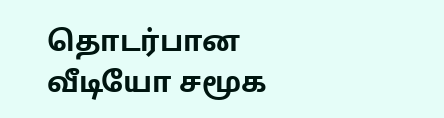தொடர்பான வீடியோ சமூக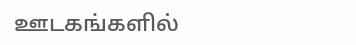ஊடகங்களில்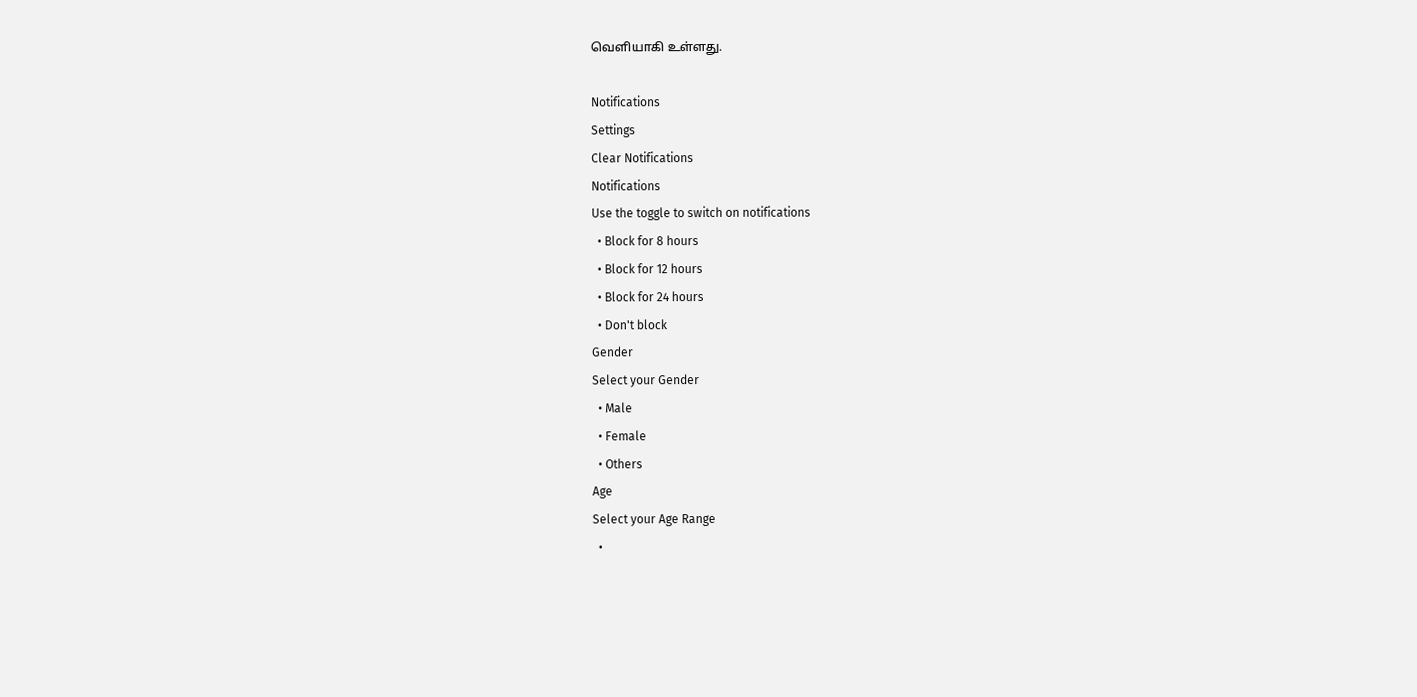வெளியாகி உள்ளது.

Notifications
Settings
Clear Notifications
Notifications
Use the toggle to switch on notifications
  • Block for 8 hours
  • Block for 12 hours
  • Block for 24 hours
  • Don't block
Gender
Select your Gender
  • Male
  • Female
  • Others
Age
Select your Age Range
  •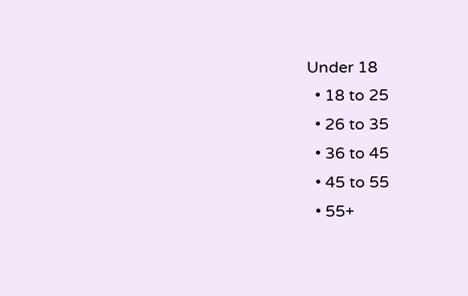Under 18
  • 18 to 25
  • 26 to 35
  • 36 to 45
  • 45 to 55
  • 55+